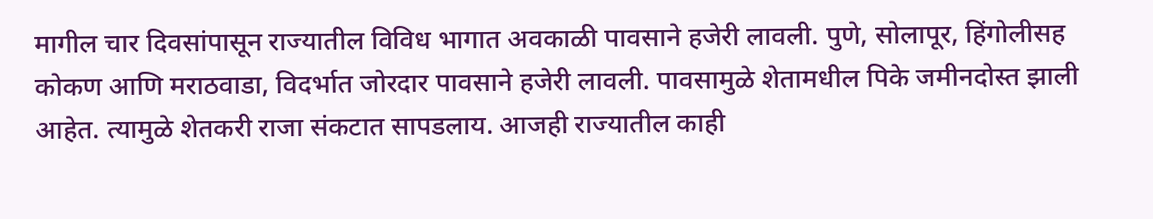मागील चार दिवसांपासून राज्यातील विविध भागात अवकाळी पावसाने हजेरी लावली. पुणे, सोलापूर, हिंगोलीसह कोकण आणि मराठवाडा, विदर्भात जोरदार पावसाने हजेरी लावली. पावसामुळे शेतामधील पिके जमीनदोस्त झाली आहेत. त्यामुळे शेतकरी राजा संकटात सापडलाय. आजही राज्यातील काही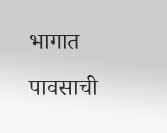भागात पावसाची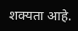शक्यता आहे.